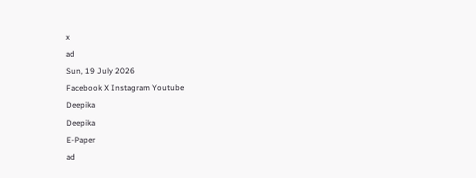x
ad
Sun, 19 July 2026
Facebook X Instagram Youtube
Deepika
Deepika
E-Paper
ad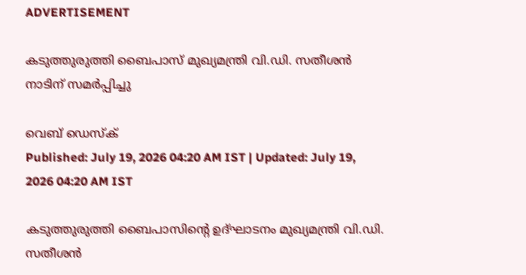ADVERTISEMENT

കടുത്തുരുത്തി ബൈപാസ് മുഖ്യമന്ത്രി വി.ഡി. സതീശന്‍ നാടിന് സമര്‍പ്പിച്ചു

വെബ് ഡെസ്ക്
Published: July 19, 2026 04:20 AM IST | Updated: July 19, 2026 04:20 AM IST

കടുത്തുരുത്തി ബൈപാസിന്‍റെ ഉദ്ഘാടനം മുഖ്യമന്ത്രി വി.ഡി. സതീശന്‍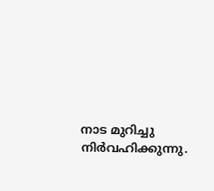നാട മുറിച്ചു നിര്‍വഹിക്കുന്നു.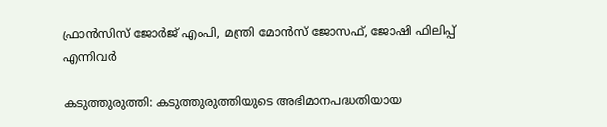ഫ്രാന്‍സിസ് ജോര്‍ജ് എംപി, മന്ത്രി മോന്‍സ് ജോസഫ്, ജോഷി ഫിലിപ്പ് എന്നിവർ

കടുത്തുരുത്തി: കടുത്തുരുത്തിയുടെ അഭിമാനപദ്ധതിയായ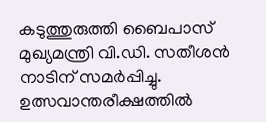കടുത്തുരുത്തി ബൈപാസ് മുഖ്യമന്ത്രി വി.ഡി. സതീശന്‍ നാടിന് സമര്‍പ്പിച്ചു. ഉത്സവാന്തരീക്ഷത്തില്‍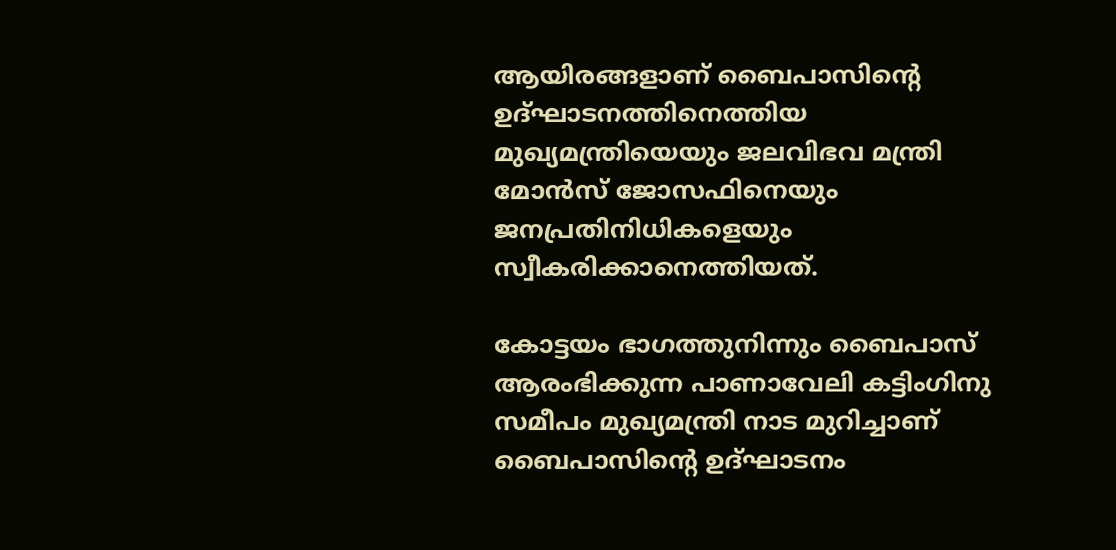ആയിരങ്ങളാണ് ബൈപാസിന്‍റെ ഉദ്ഘാടനത്തിനെത്തിയ മുഖ്യമന്ത്രിയെയും ജലവിഭവ മന്ത്രി മോന്‍സ് ജോസഫിനെയും ജനപ്രതിനിധികളെയും സ്വീകരിക്കാനെത്തിയത്.

കോട്ടയം ഭാഗത്തുനിന്നും ബൈപാസ് ആരംഭിക്കുന്ന പാണാവേലി കട്ടിംഗിനു സമീപം മുഖ്യമന്ത്രി നാട മുറിച്ചാണ് ബൈപാസിന്‍റെ ഉദ്ഘാടനം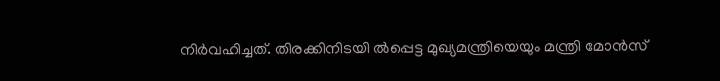നിര്‍വഹിച്ചത്. തിരക്കിനിടയി ൽപ്പെട്ട മുഖ്യമന്ത്രിയെയും മന്ത്രി മോന്‍സ്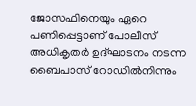ജോസഫിനെയും ഏറെ പണിപ്പെട്ടാണ് പോലീസ് അധികൃതര്‍ ഉദ്ഘാടനം നടന്ന ബൈപാസ് റോഡില്‍നിന്നും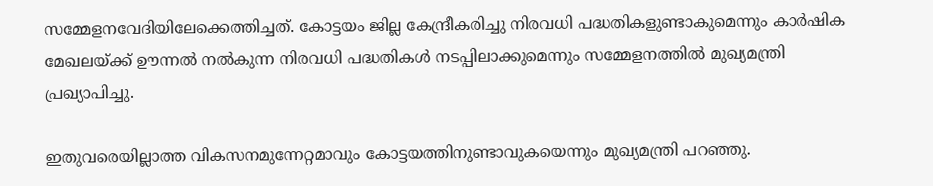സമ്മേളനവേദിയിലേക്കെത്തിച്ചത്. കോട്ടയം ജില്ല കേന്ദ്രീകരിച്ചു നിരവധി പദ്ധതികളുണ്ടാകുമെന്നും കാര്‍ഷിക മേഖലയ്ക്ക് ഊന്നല്‍ നല്‍കുന്ന നിരവധി പദ്ധതികള്‍ നടപ്പിലാക്കുമെന്നും സമ്മേളനത്തില്‍ മുഖ്യമന്ത്രി പ്രഖ്യാപിച്ചു.

ഇതുവരെയില്ലാത്ത വികസനമുന്നേറ്റമാവും കോട്ടയത്തിനുണ്ടാവുകയെന്നും മുഖ്യമന്ത്രി പറഞ്ഞു.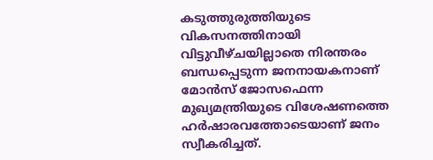കടുത്തുരുത്തിയുടെ വികസനത്തിനായി വിട്ടുവീഴ്ചയില്ലാതെ നിരന്തരം ബന്ധപ്പെടുന്ന ജനനായകനാണ് മോന്‍സ് ജോസഫെന്ന മുഖ്യമന്ത്രിയുടെ വിശേഷണത്തെ ഹര്‍ഷാരവത്തോടെയാണ് ജനം സ്വീകരിച്ചത്.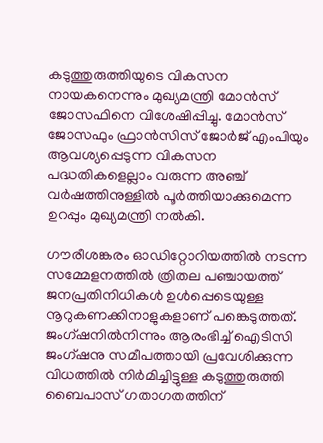കടുത്തുരുത്തിയുടെ വികസന നായകനെന്നും മുഖ്യമന്ത്രി മോന്‍സ് ജോസഫിനെ വിശേഷിപ്പിച്ചു. മോന്‍സ് ജോസഫും ഫ്രാന്‍സിസ് ജോര്‍ജ് എംപിയും ആവശ്യപ്പെടുന്ന വികസന പദ്ധതികളെല്ലാം വരുന്ന അഞ്ച് വര്‍ഷത്തിനുള്ളില്‍ പൂര്‍ത്തിയാക്കുമെന്ന ഉറപ്പും മുഖ്യമന്ത്രി നല്‍കി.

ഗൗരീശങ്കരം ഓഡിറ്റോറിയത്തില്‍ നടന്ന സമ്മേളനത്തില്‍ ത്രിതല പഞ്ചായത്ത് ജനപ്രതിനിധികള്‍ ഉള്‍പ്പെടെയുള്ള നൂറുകണക്കിനാളുകളാണ് പങ്കെടുത്തത്. ജംഗ്ഷനില്‍നിന്നും ആരംഭിച്ച് ഐടിസി ജംഗ്ഷനു സമീപത്തായി പ്രവേശിക്കുന്ന വിധത്തില്‍ നിര്‍മിച്ചിട്ടുള്ള കടുത്തുരുത്തി ബൈപാസ് ഗതാഗതത്തിന്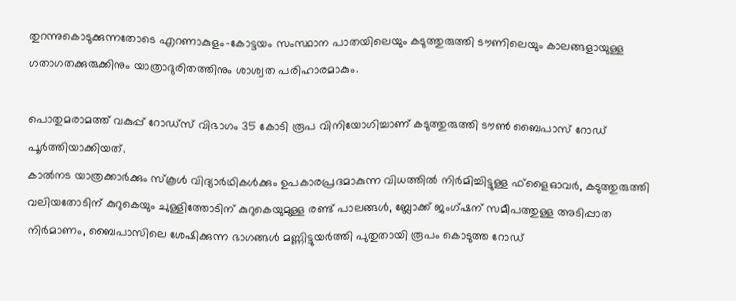തുറന്നുകൊടുക്കുന്നതോടെ എറണാകുളം-കോട്ടയം സംസ്ഥാന പാതയിലെയും കടുത്തുരുത്തി ടൗണിലെയും കാലങ്ങളായുള്ള ഗതാഗതക്കുരുക്കിനും യാത്രാദുരിതത്തിനും ശാശ്വത പരിഹാരമാകും.

പൊതുമരാമത്ത് വകുപ്പ് റോഡ്‌സ് വിഭാഗം 35 കോടി രൂപ വിനിയോഗിച്ചാണ് കടുത്തുരുത്തി ടൗണ്‍ ബൈപാസ് റോഡ് പൂര്‍ത്തിയാക്കിയത്.
കാല്‍നട യാത്രക്കാര്‍ക്കും സ്‌കൂള്‍ വിദ്യാര്‍ഥികള്‍ക്കും ഉപകാരപ്രദമാകുന്ന വിധത്തില്‍ നിര്‍മിച്ചിട്ടുള്ള ഫ്‌ളൈഓവര്‍, കടുത്തുരുത്തി വലിയതോടിന് കുറുകെയും ചുള്ളിത്തോടിന് കുറുകെയുമുള്ള രണ്ട് പാലങ്ങള്‍, ബ്ലോക്ക് ജംഗ്ഷന് സമീപത്തുള്ള അടിപ്പാത നിര്‍മാണം, ബൈപാസിലെ ശേഷിക്കുന്ന ഭാഗങ്ങള്‍ മണ്ണിട്ടുയര്‍ത്തി പുതുതായി രൂപം കൊടുത്ത റോഡ്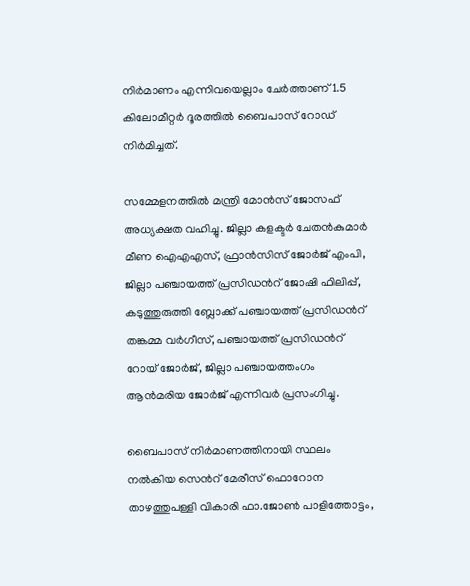നിര്‍മാണം എന്നിവയെല്ലാം ചേര്‍ത്താണ് 1.5 കിലോമീറ്റര്‍ ദൂരത്തില്‍ ബൈപാസ് റോഡ് നിര്‍മിച്ചത്.

സമ്മേളനത്തില്‍ മന്ത്രി മോന്‍സ് ജോസഫ് അധ്യക്ഷത വഹിച്ചു. ജില്ലാ കളക്ടര്‍ ചേതന്‍കുമാര്‍ മീണ ഐഎഎസ്, ഫ്രാന്‍സിസ് ജോര്‍ജ് എംപി, ജില്ലാ പഞ്ചായത്ത് പ്രസിഡന്‍റ് ജോഷി ഫിലിപ്പ്, കടുത്തുരുത്തി ബ്ലോക്ക് പഞ്ചായത്ത് പ്രസിഡന്‍റ് തങ്കമ്മ വര്‍ഗീസ്, പഞ്ചായത്ത് പ്രസിഡന്‍റ് റോയ് ജോര്‍ജ്, ജില്ലാ പഞ്ചായത്തംഗം ആന്‍മരിയ ജോര്‍ജ് എന്നിവർ പ്രസംഗിച്ചു.

ബൈപാസ് നിര്‍മാണത്തിനായി സ്ഥലം നല്‍കിയ സെന്‍റ് മേരീസ് ഫൊറോന താഴത്തുപള്ളി വികാരി ഫാ.ജോണ്‍ പാളിത്തോട്ടം,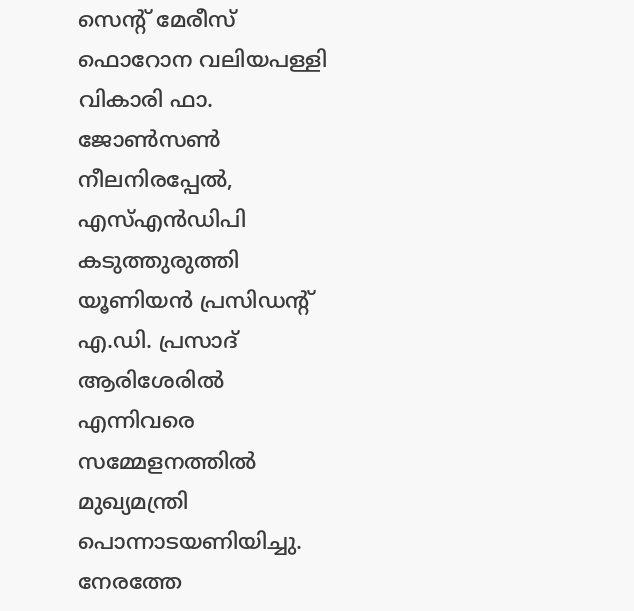സെന്‍റ് മേരീസ് ഫൊറോന വലിയപള്ളി വികാരി ഫാ. ജോണ്‍സണ്‍ നീലനിരപ്പേല്‍, എസ്എന്‍ഡിപി കടുത്തുരുത്തി യൂണിയന്‍ പ്രസിഡന്‍റ് എ.ഡി. പ്രസാദ് ആരിശേരില്‍ എന്നിവരെ സമ്മേളനത്തില്‍ മുഖ്യമന്ത്രി പൊന്നാടയണിയിച്ചു. നേരത്തേ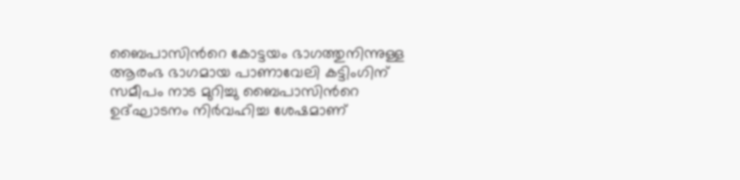ബൈപാസിന്‍റെ കോട്ടയം ഭാഗത്തുനിന്നുള്ള ആരംഭ ഭാഗമായ പാണാവേലി കട്ടിംഗിന് സമീപം നാട മുറിച്ചു ബൈപാസിന്‍റെ ഉദ്ഘാടനം നിര്‍വഹിച്ച ശേഷമാണ്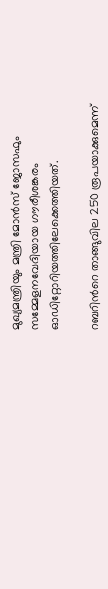മുഖ്യമന്ത്രിയും മന്ത്രി മോന്‍സ് ജോസഫും സമ്മേളനവേദിയായ ഗൗരീശങ്കരം ഓഡിറ്റോറിയത്തിലേക്കെത്തിയത്.

റബറിന്‍റെ താങ്ങുവില 250 രൂപയാക്കുമെന്ന്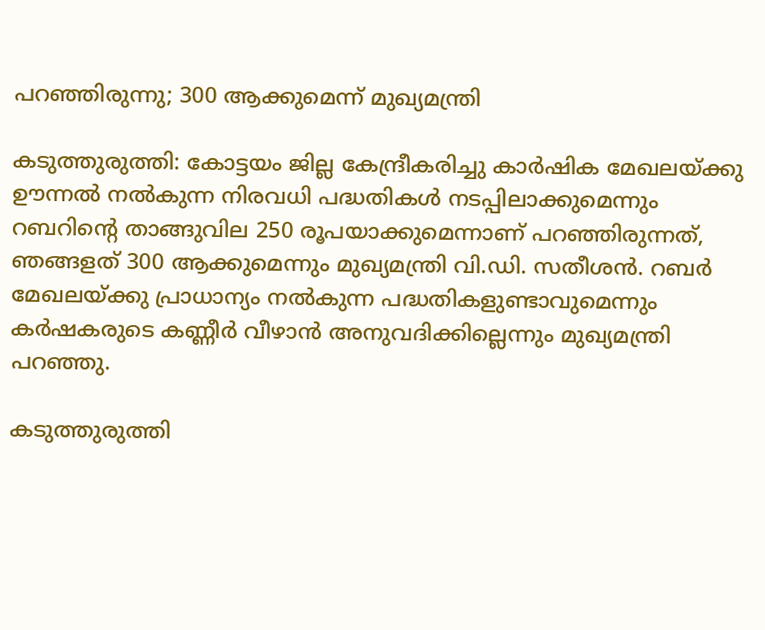പറഞ്ഞിരുന്നു; 300 ആക്കുമെന്ന് മുഖ്യമന്ത്രി

കടുത്തുരുത്തി: കോട്ടയം ജില്ല കേന്ദ്രീകരിച്ചു കാര്‍ഷിക മേഖലയ്ക്കു ഊന്നല്‍ നല്‍കുന്ന നിരവധി പദ്ധതികള്‍ നടപ്പിലാക്കുമെന്നും റബറിന്‍റെ താങ്ങുവില 250 രൂപയാക്കുമെന്നാണ് പറഞ്ഞിരുന്നത്, ഞങ്ങളത് 300 ആക്കുമെന്നും മുഖ്യമന്ത്രി വി.ഡി. സതീശന്‍. റബര്‍ മേഖലയ്ക്കു പ്രാധാന്യം നല്‍കുന്ന പദ്ധതികളുണ്ടാവുമെന്നും കര്‍ഷകരുടെ കണ്ണീര്‍ വീഴാന്‍ അനുവദിക്കില്ലെന്നും മുഖ്യമന്ത്രി പറഞ്ഞു.

കടുത്തുരുത്തി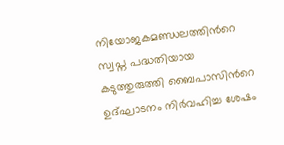നിയോജകമണ്ഡലത്തിന്‍റെ സ്വപ്ന പദ്ധതിയായ കടുത്തുരുത്തി ബൈപാസിന്‍റെ ഉദ്ഘാടനം നിര്‍വഹിച്ച ശേഷം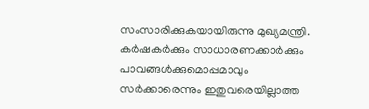സംസാരിക്കുകയായിരുന്നു മുഖ്യമന്ത്രി. കര്‍ഷകര്‍ക്കും സാധാരണക്കാര്‍ക്കും പാവങ്ങള്‍ക്കുമൊപ്പമാവും സര്‍ക്കാരെന്നും ഇതുവരെയില്ലാത്ത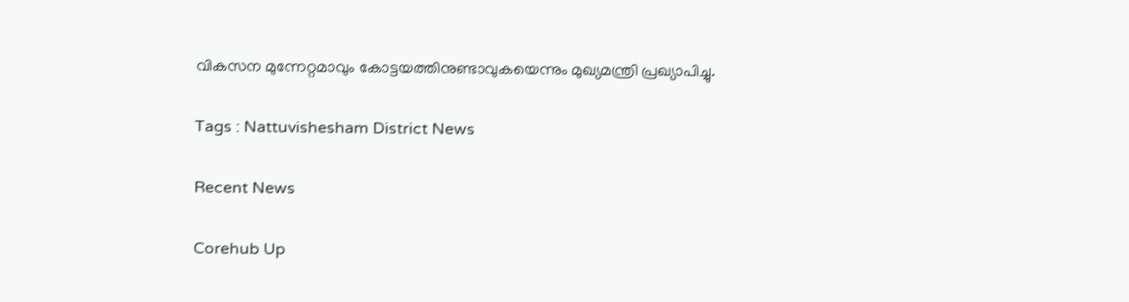വികസന മുന്നേറ്റമാവും കോട്ടയത്തിനുണ്ടാവുകയെന്നും മുഖ്യമന്ത്രി പ്രഖ്യാപിച്ചു.

Tags : Nattuvishesham District News

Recent News

Corehub Up